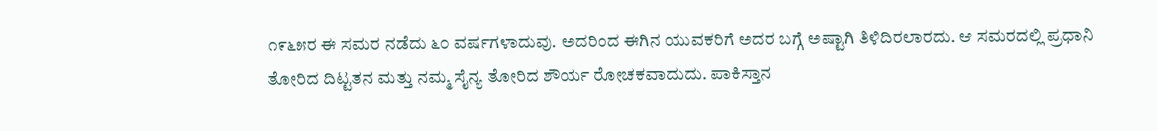೧೯೬೫ರ ಈ ಸಮರ ನಡೆದು ೬೦ ವರ್ಷಗಳಾದುವು. ಅದರಿಂದ ಈಗಿನ ಯುವಕರಿಗೆ ಅದರ ಬಗ್ಗೆ ಅಷ್ಟಾಗಿ ತಿಳಿದಿರಲಾರದು. ಆ ಸಮರದಲ್ಲಿ ಪ್ರಧಾನಿ ತೋರಿದ ದಿಟ್ಟತನ ಮತ್ತು ನಮ್ಮ ಸೈನ್ಯ ತೋರಿದ ಶೌರ್ಯ ರೋಚಕವಾದುದು. ಪಾಕಿಸ್ತಾನ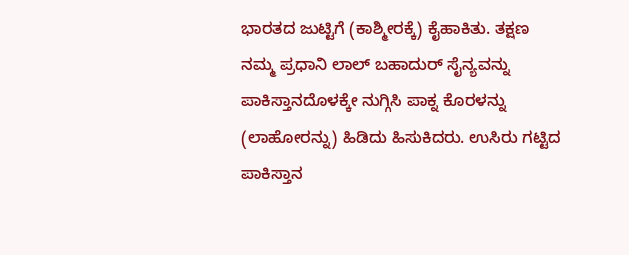ಭಾರತದ ಜುಟ್ಟಿಗೆ (ಕಾಶ್ಮೀರಕ್ಕೆ) ಕೈಹಾಕಿತು. ತಕ್ಷಣ ನಮ್ಮ ಪ್ರಧಾನಿ ಲಾಲ್ ಬಹಾದುರ್ ಸೈನ್ಯವನ್ನು ಪಾಕಿಸ್ತಾನದೊಳಕ್ಕೇ ನುಗ್ಗಿಸಿ ಪಾಕ್ನ ಕೊರಳನ್ನು (ಲಾಹೋರನ್ನು) ಹಿಡಿದು ಹಿಸುಕಿದರು. ಉಸಿರು ಗಟ್ಟಿದ ಪಾಕಿಸ್ತಾನ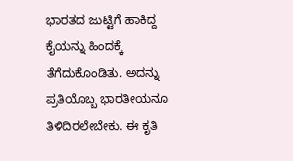ಭಾರತದ ಜುಟ್ಟಿಗೆ ಹಾಕಿದ್ದ ಕೈಯನ್ನು ಹಿಂದಕ್ಕೆ ತೆಗೆದುಕೊಂಡಿತು. ಅದನ್ನು ಪ್ರತಿಯೊಬ್ಬ ಭಾರತೀಯನೂ ತಿಳಿದಿರಲೇಬೇಕು. ಈ ಕೃತಿ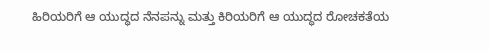ಹಿರಿಯರಿಗೆ ಆ ಯುದ್ಧದ ನೆನಪನ್ನು ಮತ್ತು ಕಿರಿಯರಿಗೆ ಆ ಯುದ್ಧದ ರೋಚಕತೆಯ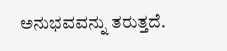ಅನುಭವವನ್ನು ತರುತ್ತದೆ.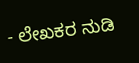- ಲೇಖಕರ ನುಡಿ